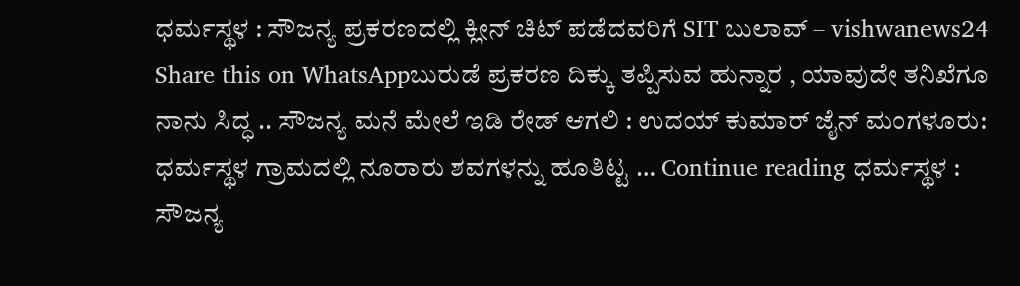ಧರ್ಮಸ್ಥಳ : ಸೌಜನ್ಯ ಪ್ರಕರಣದಲ್ಲಿ ಕ್ಲೀನ್ ಚಿಟ್ ಪಡೆದವರಿಗೆ SIT ಬುಲಾವ್ – vishwanews24
Share this on WhatsAppಬುರುಡೆ ಪ್ರಕರಣ ದಿಕ್ಕು ತಪ್ಪಿಸುವ ಹುನ್ನಾರ , ಯಾವುದೇ ತನಿಖೆಗೂ ನಾನು ಸಿದ್ಧ .. ಸೌಜನ್ಯ ಮನೆ ಮೇಲೆ ಇಡಿ ರೇಡ್ ಆಗಲಿ : ಉದಯ್ ಕುಮಾರ್ ಜೈನ್ ಮಂಗಳೂರು: ಧರ್ಮಸ್ಥಳ ಗ್ರಾಮದಲ್ಲಿ ನೂರಾರು ಶವಗಳನ್ನು ಹೂತಿಟ್ಟ … Continue reading ಧರ್ಮಸ್ಥಳ : ಸೌಜನ್ಯ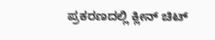ಪ್ರಕರಣದಲ್ಲಿ ಕ್ಲೀನ್ ಚಿಟ್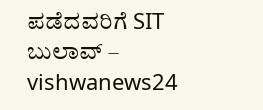ಪಡೆದವರಿಗೆ SIT ಬುಲಾವ್ – vishwanews24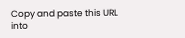Copy and paste this URL into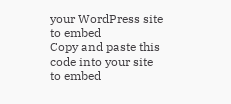your WordPress site to embed
Copy and paste this code into your site to embed